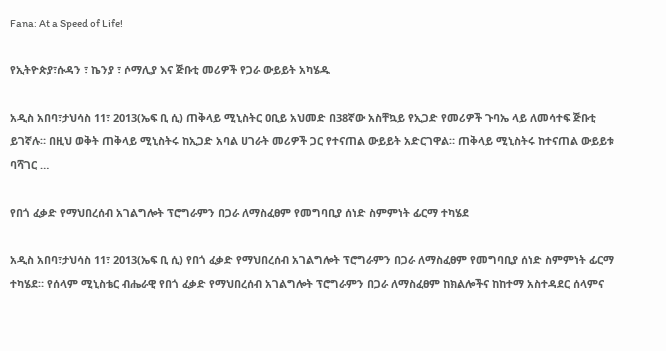Fana: At a Speed of Life!

የኢትዮጵያ፣ሱዳን ፣ ኬንያ ፣ ሶማሊያ እና ጅቡቲ መሪዎች የጋራ ውይይት አካሄዱ

አዲስ አበባ፣ታህሳስ 11፣ 2013(ኤፍ ቢ ሲ) ጠቅላይ ሚኒስትር ዐቢይ አህመድ በ38ኛው አስቸኳይ የኢጋድ የመሪዎች ጉባኤ ላይ ለመሳተፍ ጅቡቲ ይገኛሉ። በዚህ ወቅት ጠቅላይ ሚኒስትሩ ከኢጋድ አባል ሀገራት መሪዎች ጋር የተናጠል ውይይት አድርገዋል። ጠቅላይ ሚኒስትሩ ከተናጠል ውይይቱ ባሻገር …

የበጎ ፈቃድ የማህበረሰብ አገልግሎት ፕሮግራምን በጋራ ለማስፈፀም የመግባቢያ ሰነድ ስምምነት ፊርማ ተካሄደ

አዲስ አበባ፣ታህሳስ 11፣ 2013(ኤፍ ቢ ሲ) የበጎ ፈቃድ የማህበረሰብ አገልግሎት ፕሮግራምን በጋራ ለማስፈፀም የመግባቢያ ሰነድ ስምምነት ፊርማ ተካሄደ። የሰላም ሚኒስቴር ብሔራዊ የበጎ ፈቃድ የማህበረሰብ አገልግሎት ፕሮግራምን በጋራ ለማስፈፀም ከክልሎችና ከከተማ አስተዳደር ሰላምና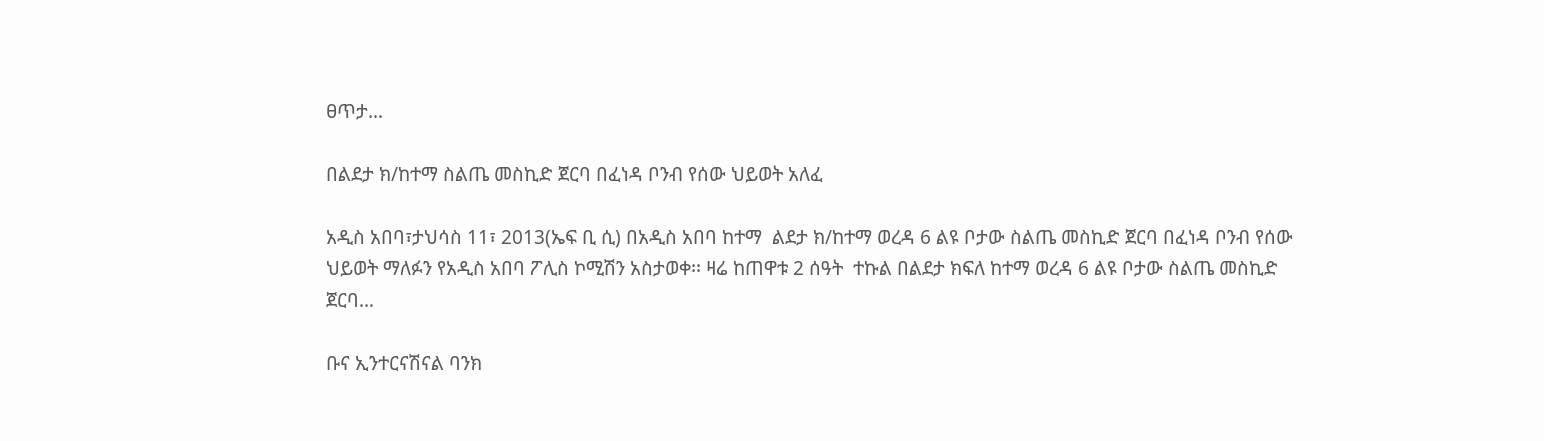ፀጥታ…

በልደታ ክ/ከተማ ስልጤ መስኪድ ጀርባ በፈነዳ ቦንብ የሰው ህይወት አለፈ

አዲስ አበባ፣ታህሳስ 11፣ 2013(ኤፍ ቢ ሲ) በአዲስ አበባ ከተማ  ልደታ ክ/ከተማ ወረዳ 6 ልዩ ቦታው ስልጤ መስኪድ ጀርባ በፈነዳ ቦንብ የሰው ህይወት ማለፉን የአዲስ አበባ ፖሊስ ኮሚሽን አስታወቀ፡፡ ዛሬ ከጠዋቱ 2 ሰዓት  ተኩል በልደታ ክፍለ ከተማ ወረዳ 6 ልዩ ቦታው ስልጤ መስኪድ ጀርባ…

ቡና ኢንተርናሽናል ባንክ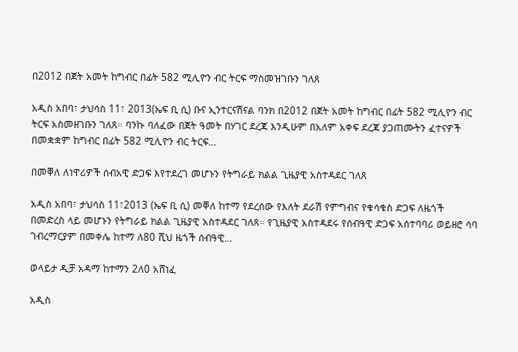በ2012 በጀት አመት ከግብር በፊት 582 ሚሊዮን ብር ትርፍ ማስመዝገቡን ገለጸ

አዲስ አበባ፣ ታህሳስ 11፣ 2013(ኤፍ ቢ ሲ) ቡና ኢንተርናሽናል ባንክ በ2012 በጀት አመት ከግብር በፊት 582 ሚሊዮን ብር ትርፍ አስመዘገቡን ገለጸ። ባንኩ ባለፈው በጀት ዓመት በሃገር ደረጃ እንዲሁም በአለም አቀፍ ደረጃ ያጋጠሙትን ፈተናዎች በመቋቋም ከግብር በፊት 582 ሚሊዮን ብር ትርፍ…

በመቐለ ለነዋሪዎች ሰብአዊ ድጋፍ እየተደረገ መሆኑን የትግራይ ክልል ጊዜያዊ አስተዳደር ገለጸ

አዲስ አበባ፣ ታህሳስ 11፣2013 (ኤፍ ቢ ሲ) መቐለ ከተማ የደረሰው የእለት ደራሽ የምግብና የቁሳቁስ ድጋፍ ለዜጎች በመድረስ ላይ መሆኑን የትግራይ ክልል ጊዜያዊ አስተዳደር ገለጸ። የጊዜያዊ አስተዳደሩ የሰብዓዊ ድጋፍ አሰተባባሪ ወይዘሮ ሳባ ገብረማርያም በመቀሌ ከተማ ለ80 ሺህ ዜጎች ሰብዓዊ…

ወላይታ ዲቻ አዳማ ከተማን 2ለ0 አሸነፈ

አዲስ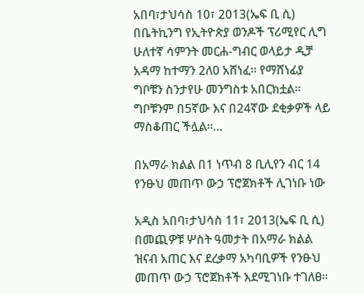አበባ፣ታህሳስ 10፣ 2013(ኤፍ ቢ ሲ) በቤትኪንግ የኢትዮጵያ ወንዶች ፕሪሚየር ሊግ ሁለተኛ ሳምንት መርሐ-ግብር ወላይታ ዲቻ አዳማ ከተማን 2ለ0 አሸነፈ። የማሸነፊያ ግቦቹን ስንታየሁ መንግስቱ አበርክቷል። ግቦቹንም በ5ኛው እና በ24ኛው ደቂቃዎች ላይ ማስቆጠር ችሏል።…

በአማራ ክልል በ1 ነጥብ 8 ቢሊየን ብር 14 የንፁህ መጠጥ ውኃ ፕሮጀክቶች ሊገነቡ ነው

አዲስ አበባ፣ታህሳስ 11፣ 2013(ኤፍ ቢ ሲ) በመጪዎቹ ሦስት ዓመታት በአማራ ክልል ዝናብ አጠር እና ደረቃማ አካባቢዎች የንፁህ መጠጥ ውኃ ፕሮጀክቶች እደሚገነቡ ተገለፀ፡፡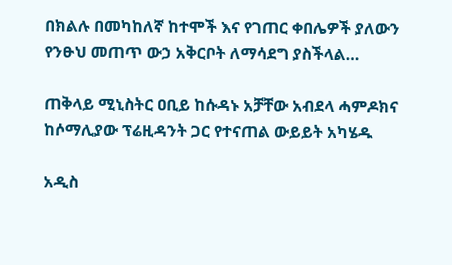በክልሉ በመካከለኛ ከተሞች እና የገጠር ቀበሌዎች ያለውን የንፁህ መጠጥ ውኃ አቅርቦት ለማሳደግ ያስችላል…

ጠቅላይ ሚኒስትር ዐቢይ ከሱዳኑ አቻቸው አብደላ ሓምዶክና ከሶማሊያው ፕሬዚዳንት ጋር የተናጠል ውይይት አካሄዱ

አዲስ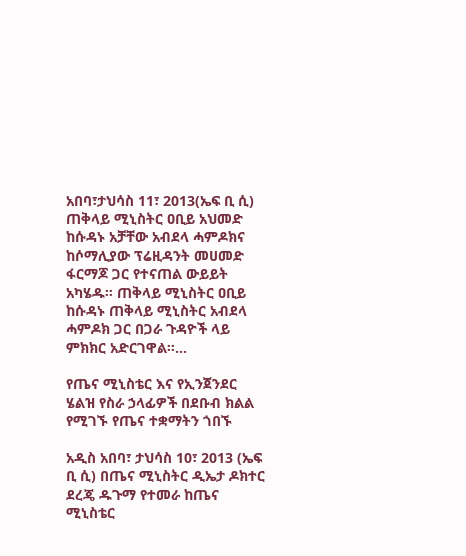አበባ፣ታህሳስ 11፣ 2013(ኤፍ ቢ ሲ) ጠቅላይ ሚኒስትር ዐቢይ አህመድ ከሱዳኑ አቻቸው አብደላ ሓምዶክና ከሶማሊያው ፕሬዚዳንት መሀመድ ፋርማጆ ጋር የተናጠል ውይይት አካሄዱ። ጠቅላይ ሚኒስትር ዐቢይ  ከሱዳኑ ጠቅላይ ሚኒስትር አብደላ ሓምዶክ ጋር በጋራ ጉዳዮች ላይ ምክክር አድርገዋል።…

የጤና ሚኒስቴር እና የኢንጀንደር ሄልዝ የስራ ኃላፊዎች በደቡብ ክልል የሚገኙ የጤና ተቋማትን ጎበኙ

አዲስ አበባ፣ ታህሳስ 10፣ 2013 (ኤፍ ቢ ሲ) በጤና ሚኒስትር ዲኤታ ዶክተር ደረጄ ዱጉማ የተመራ ከጤና ሚኒስቴር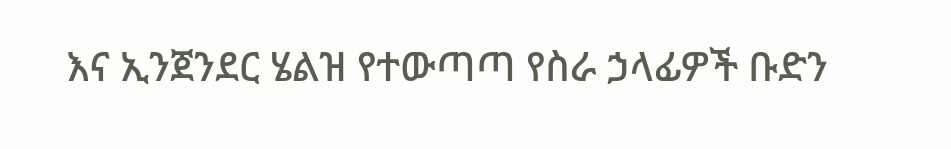እና ኢንጀንደር ሄልዝ የተውጣጣ የስራ ኃላፊዎች ቡድን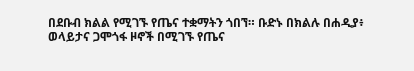በደቡብ ክልል የሚገኙ የጤና ተቋማትን ጎበኘ። ቡድኑ በክልሉ በሐዲያ፥ ወላይታና ጋሞጎፋ ዞኖች በሚገኙ የጤና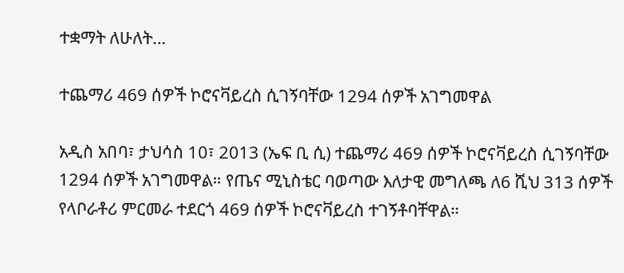ተቋማት ለሁለት…

ተጨማሪ 469 ሰዎች ኮሮናቫይረስ ሲገኝባቸው 1294 ሰዎች አገግመዋል

አዲስ አበባ፣ ታህሳስ 10፣ 2013 (ኤፍ ቢ ሲ) ተጨማሪ 469 ሰዎች ኮሮናቫይረስ ሲገኝባቸው 1294 ሰዎች አገግመዋል። የጤና ሚኒስቴር ባወጣው እለታዊ መግለጫ ለ6 ሺህ 313 ሰዎች የላቦራቶሪ ምርመራ ተደርጎ 469 ሰዎች ኮሮናቫይረስ ተገኝቶባቸዋል።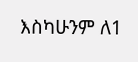እስካሁንም ለ1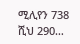ሚሊየን 738 ሺህ 290…